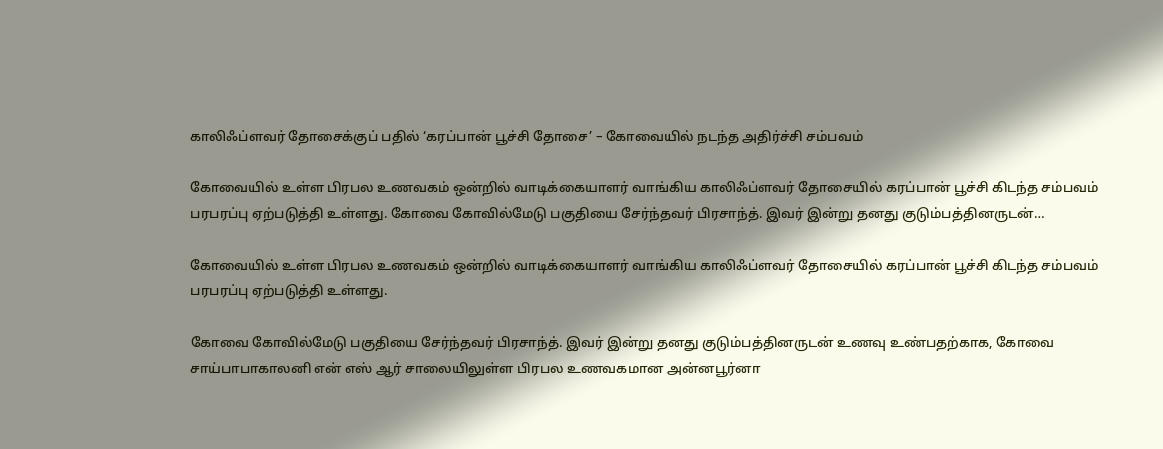காலிஃப்ளவர் தோசைக்குப் பதில் ‘கரப்பான் பூச்சி தோசை’ – கோவையில் நடந்த அதிர்ச்சி சம்பவம்

கோவையில் உள்ள பிரபல உணவகம் ஒன்றில் வாடிக்கையாளர் வாங்கிய காலிஃப்ளவர் தோசையில் கரப்பான் பூச்சி கிடந்த சம்பவம் பரபரப்பு ஏற்படுத்தி உள்ளது. கோவை கோவில்மேடு பகுதியை சேர்ந்தவர் பிரசாந்த். இவர் இன்று தனது குடும்பத்தினருடன்…

கோவையில் உள்ள பிரபல உணவகம் ஒன்றில் வாடிக்கையாளர் வாங்கிய காலிஃப்ளவர் தோசையில் கரப்பான் பூச்சி கிடந்த சம்பவம் பரபரப்பு ஏற்படுத்தி உள்ளது.

கோவை கோவில்மேடு பகுதியை சேர்ந்தவர் பிரசாந்த். இவர் இன்று தனது குடும்பத்தினருடன் உணவு உண்பதற்காக, கோவை சாய்பாபாகாலனி என் எஸ் ஆர் சாலையிலுள்ள பிரபல உணவகமான அன்னபூர்னா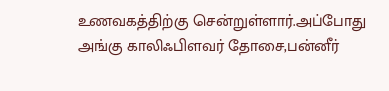உணவகத்திற்கு சென்றுள்ளார்.அப்போது அங்கு காலிஃபிளவர் தோசை,பன்னீர்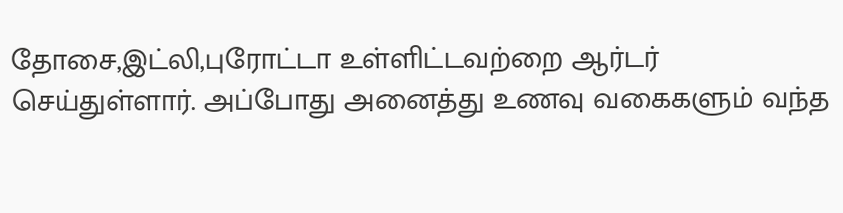தோசை,இட்லி,புரோட்டா உள்ளிட்டவற்றை ஆர்டர் செய்துள்ளார். அப்போது அனைத்து உணவு வகைகளும் வந்த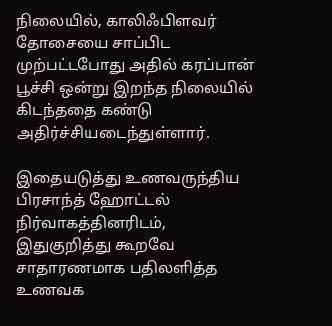நிலையில், காலிஃபிளவர் தோசையை சாப்பிட முற்பட்டபோது அதில் கரப்பான் பூச்சி ஒன்று இறந்த நிலையில் கிடந்ததை கண்டு அதிர்ச்சியடைந்துள்ளார்.

இதையடுத்து உணவருந்திய பிரசாந்த் ஹோட்டல் நிர்வாகத்தினரிடம், இதுகுறித்து கூறவே சாதாரணமாக பதிலளித்த உணவக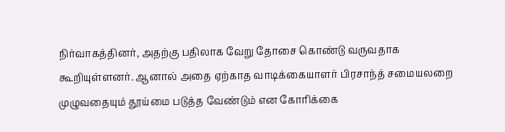நிர்வாகத்தினர், அதற்கு பதிலாக வேறு தோசை கொண்டு வருவதாக கூறியுள்ளனர். ஆனால் அதை ஏற்காத வாடிக்கையாளர் பிரசாந்த் சமையலறை முழுவதையும் தூய்மை படுத்த வேண்டும் என கோரிக்கை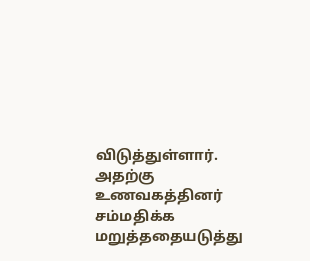விடுத்துள்ளார். அதற்கு உணவகத்தினர் சம்மதிக்க மறுத்ததையடுத்து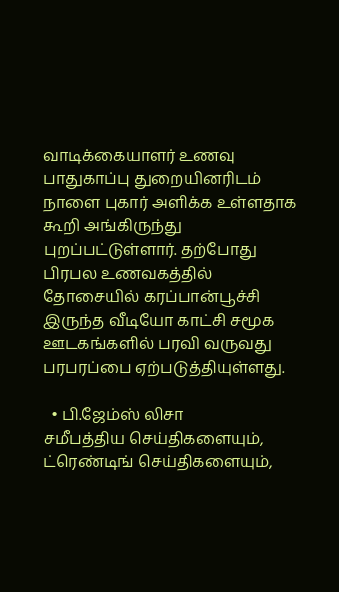வாடிக்கையாளர் உணவு பாதுகாப்பு துறையினரிடம் நாளை புகார் அளிக்க உள்ளதாக கூறி அங்கிருந்து புறப்பட்டுள்ளார். தற்போது பிரபல உணவகத்தில் தோசையில் கரப்பான்பூச்சி இருந்த வீடியோ காட்சி சமூக ஊடகங்களில் பரவி வருவது பரபரப்பை ஏற்படுத்தியுள்ளது.

  • பி.ஜேம்ஸ் லிசா
சமீபத்திய செய்திகளையும், ட்ரெண்டிங் செய்திகளையும்,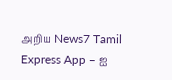அறிய News7 Tamil Express App – ஐ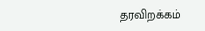தரவிறக்கம்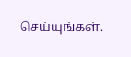செய்யுங்கள்.